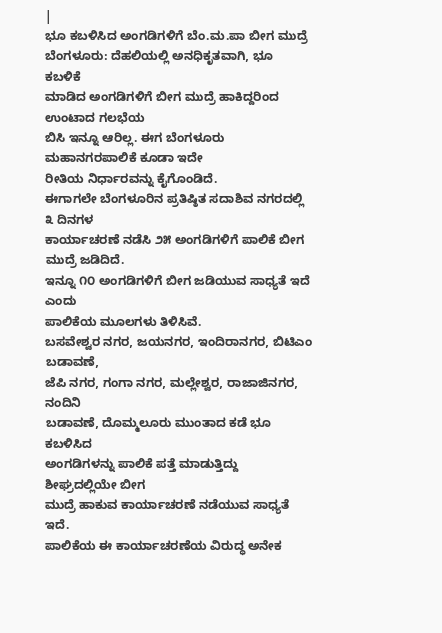|
ಭೂ ಕಬಳಿಸಿದ ಅಂಗಡಿಗಳಿಗೆ ಬೆಂ.ಮ.ಪಾ ಬೀಗ ಮುದ್ರೆ
ಬೆಂಗಳೂರು: ದೆಹಲಿಯಲ್ಲಿ ಅನಧಿಕೃತವಾಗಿ, ಭೂ ಕಬಳಿಕೆ
ಮಾಡಿದ ಅಂಗಡಿಗಳಿಗೆ ಬೀಗ ಮುದ್ರೆ ಹಾಕಿದ್ದರಿಂದ ಉಂಟಾದ ಗಲಭೆಯ
ಬಿಸಿ ಇನ್ನೂ ಆರಿಲ್ಲ. ಈಗ ಬೆಂಗಳೂರು ಮಹಾನಗರಪಾಲಿಕೆ ಕೂಡಾ ಇದೇ
ರೀತಿಯ ನಿರ್ಧಾರವನ್ನು ಕೈಗೊಂಡಿದೆ.
ಈಗಾಗಲೇ ಬೆಂಗಳೂರಿನ ಪ್ರತಿಷ್ಠಿತ ಸದಾಶಿವ ನಗರದಲ್ಲಿ ೩ ದಿನಗಳ
ಕಾರ್ಯಾಚರಣೆ ನಡೆಸಿ ೨೫ ಅಂಗಡಿಗಳಿಗೆ ಪಾಲಿಕೆ ಬೀಗ ಮುದ್ರೆ ಜಡಿದಿದೆ.
ಇನ್ನೂ ೧೦ ಅಂಗಡಿಗಳಿಗೆ ಬೀಗ ಜಡಿಯುವ ಸಾಧ್ಯತೆ ಇದೆ ಎಂದು
ಪಾಲಿಕೆಯ ಮೂಲಗಳು ತಿಳಿಸಿವೆ.
ಬಸವೇಶ್ವರ ನಗರ, ಜಯನಗರ, ಇಂದಿರಾನಗರ, ಬಿಟಿಎಂ ಬಡಾವಣೆ,
ಜೆಪಿ ನಗರ, ಗಂಗಾ ನಗರ, ಮಲ್ಲೇಶ್ವರ, ರಾಜಾಜಿನಗರ, ನಂದಿನಿ
ಬಡಾವಣೆ, ದೊಮ್ಮಲೂರು ಮುಂತಾದ ಕಡೆ ಭೂ ಕಬಳಿಸಿದ
ಅಂಗಡಿಗಳನ್ನು ಪಾಲಿಕೆ ಪತ್ತೆ ಮಾಡುತ್ತಿದ್ದು ಶೀಘ್ರದಲ್ಲಿಯೇ ಬೀಗ
ಮುದ್ರೆ ಹಾಕುವ ಕಾರ್ಯಾಚರಣೆ ನಡೆಯುವ ಸಾಧ್ಯತೆ ಇದೆ.
ಪಾಲಿಕೆಯ ಈ ಕಾರ್ಯಾಚರಣೆಯ ವಿರುದ್ಧ ಅನೇಕ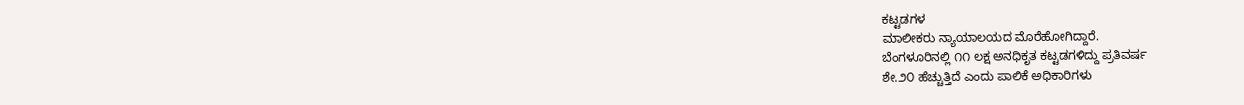ಕಟ್ಟಡಗಳ
ಮಾಲೀಕರು ನ್ಯಾಯಾಲಯದ ಮೊರೆಹೋಗಿದ್ದಾರೆ.
ಬೆಂಗಳೂರಿನಲ್ಲಿ ೧೧ ಲಕ್ಷ ಅನಧಿಕೃತ ಕಟ್ಟಡಗಳಿದ್ದು ಪ್ರತಿವರ್ಷ
ಶೇ.೨೦ ಹೆಚ್ಚುತ್ತಿದೆ ಎಂದು ಪಾಲಿಕೆ ಅಧಿಕಾರಿಗಳು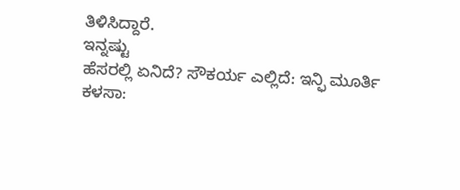ತಿಳಿಸಿದ್ದಾರೆ.
ಇನ್ನಷ್ಟು
ಹೆಸರಲ್ಲಿ ಏನಿದೆ? ಸೌಕರ್ಯ ಎಲ್ಲಿದೆ: ಇನ್ಫಿ ಮೂರ್ತಿ
ಕಳಸಾ: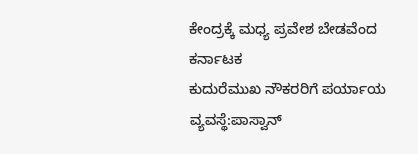ಕೇಂದ್ರಕ್ಕೆ ಮಧ್ಯ ಪ್ರವೇಶ ಬೇಡವೆಂದ ಕರ್ನಾಟಕ
ಕುದುರೆಮುಖ ನೌಕರರಿಗೆ ಪರ್ಯಾಯ ವ್ಯವಸ್ಥೆ:ಪಾಸ್ವಾನ್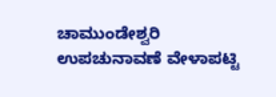ಚಾಮುಂಡೇಶ್ವರಿ ಉಪಚುನಾವಣೆ ವೇಳಾಪಟ್ಟಿ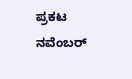ಪ್ರಕಟ
ನವೆಂಬರ್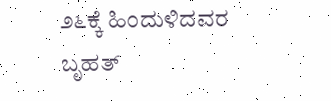೨೬ಕ್ಕೆ ಹಿಂದುಳಿದವರ ಬೃಹತ್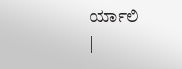ರ್ಯಾಲಿ
|